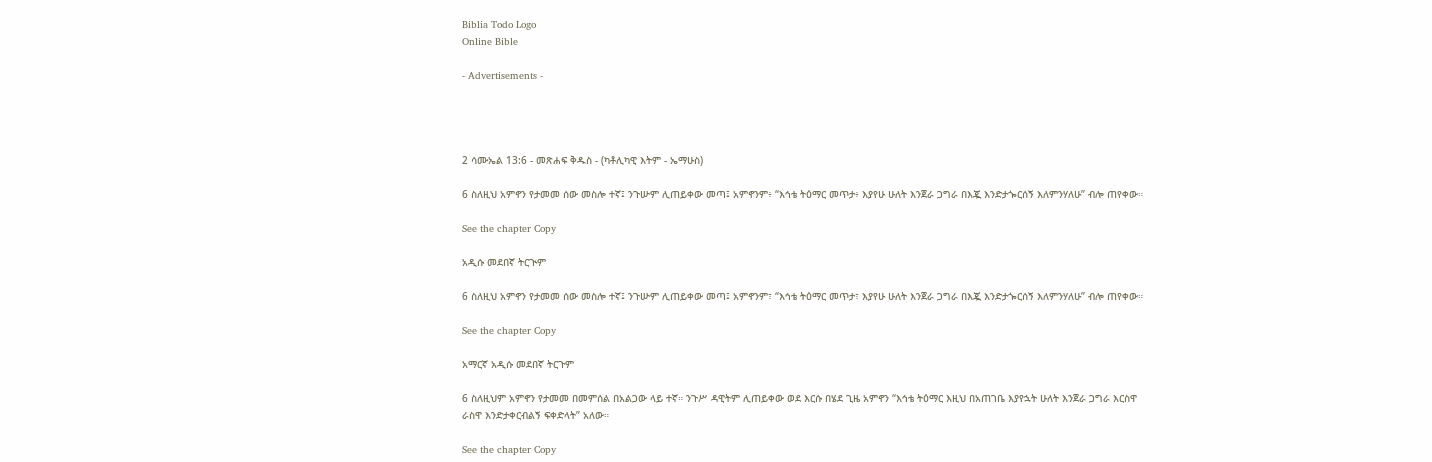Biblia Todo Logo
Online Bible

- Advertisements -




2 ሳሙኤል 13:6 - መጽሐፍ ቅዱስ - (ካቶሊካዊ እትም - ኤማሁስ)

6 ስለዚህ አምኖን የታመመ ሰው መስሎ ተኛ፤ ንጉሡም ሊጠይቀው መጣ፤ አምኖንም፥ “እኅቴ ትዕማር መጥታ፥ እያየሁ ሁለት እንጀራ ጋግራ በእጇ እንድታጐርሰኝ እለምንሃለሁ” ብሎ ጠየቀው።

See the chapter Copy

አዲሱ መደበኛ ትርጒም

6 ስለዚህ አምኖን የታመመ ሰው መስሎ ተኛ፤ ንጉሡም ሊጠይቀው መጣ፤ አምኖንም፣ “እኅቴ ትዕማር መጥታ፣ እያየሁ ሁለት እንጀራ ጋግራ በእጇ እንድታጐርሰኝ እለምንሃለሁ” ብሎ ጠየቀው።

See the chapter Copy

አማርኛ አዲሱ መደበኛ ትርጉም

6 ስለዚህም አምኖን የታመመ በመምሰል በአልጋው ላይ ተኛ። ንጉሥ ዳዊትም ሊጠይቀው ወደ እርሱ በሄደ ጊዜ አምኖን “እኅቴ ትዕማር እዚህ በአጠገቤ እያየኋት ሁለት እንጀራ ጋግራ እርስዋ ራስዋ እንድታቀርብልኝ ፍቀድላት” አለው።

See the chapter Copy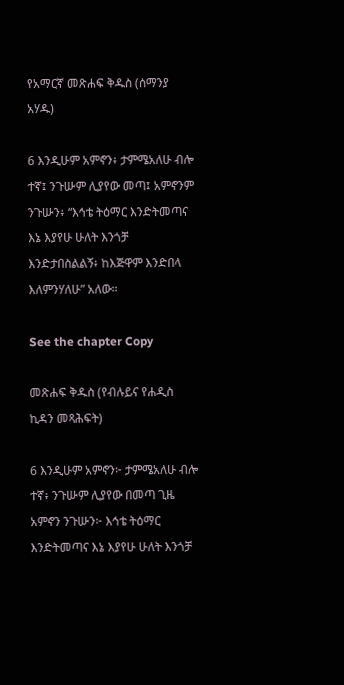የአማርኛ መጽሐፍ ቅዱስ (ሰማንያ አሃዱ)

6 እንዲሁም አምኖን፥ ታምሜአለሁ ብሎ ተኛ፤ ንጉሡም ሊያየው መጣ፤ አምኖንም ንጉሡን፥ “እኅቴ ትዕማር እንድትመጣና እኔ እያየሁ ሁለት እንጎቻ እንድታበስልልኝ፥ ከእጅዋም እንድበላ እለምንሃለሁ” አለው።

See the chapter Copy

መጽሐፍ ቅዱስ (የብሉይና የሐዲስ ኪዳን መጻሕፍት)

6 እንዲሁም አምኖን፦ ታምሜአለሁ ብሎ ተኛ፥ ንጉሡም ሊያየው በመጣ ጊዜ አምኖን ንጉሡን፦ እኅቴ ትዕማር እንድትመጣና እኔ እያየሁ ሁለት እንጎቻ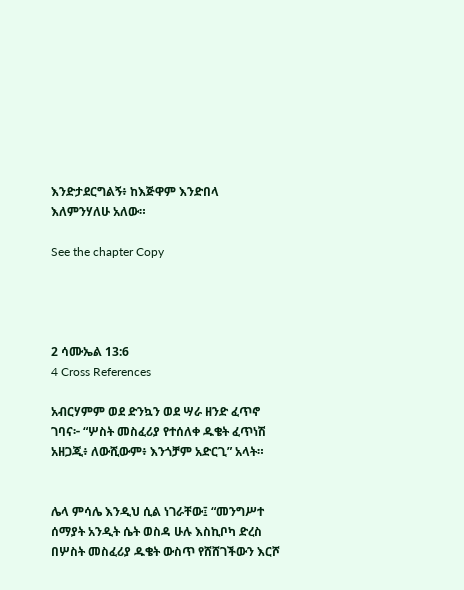እንድታደርግልኝ፥ ከእጅዋም እንድበላ እለምንሃለሁ አለው።

See the chapter Copy




2 ሳሙኤል 13:6
4 Cross References

አብርሃምም ወደ ድንኳን ወደ ሣራ ዘንድ ፈጥኖ ገባና፦ “ሦስት መስፈሪያ የተሰለቀ ዱቄት ፈጥነሽ አዘጋጂ፥ ለውሺውም፥ እንጎቻም አድርጊ” አላት።


ሌላ ምሳሌ እንዲህ ሲል ነገራቸው፤ “መንግሥተ ሰማያት አንዲት ሴት ወስዳ ሁሉ እስኪቦካ ድረስ በሦስት መስፈሪያ ዱቄት ውስጥ የሸሸገችውን እርሾ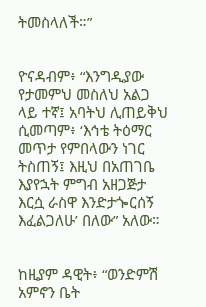ትመስላለች።”


ዮናዳብም፥ “እንግዲያው የታመምህ መስለህ አልጋ ላይ ተኛ፤ አባትህ ሊጠይቅህ ሲመጣም፥ ‘እኅቴ ትዕማር መጥታ የምበላውን ነገር ትስጠኝ፤ እዚህ በአጠገቤ እያየኋት ምግብ አዘጋጅታ እርሷ ራስዋ እንድታጐርሰኝ እፈልጋለሁ’ በለው” አለው።


ከዚያም ዳዊት፥ “ወንድምሽ አምኖን ቤት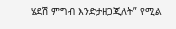ሄደሽ ምግብ እንድታዘጋጂለት” የሚል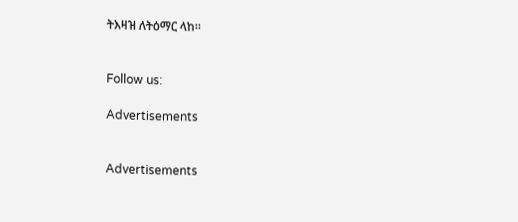ትእዛዝ ለትዕማር ላከ።


Follow us:

Advertisements


Advertisements